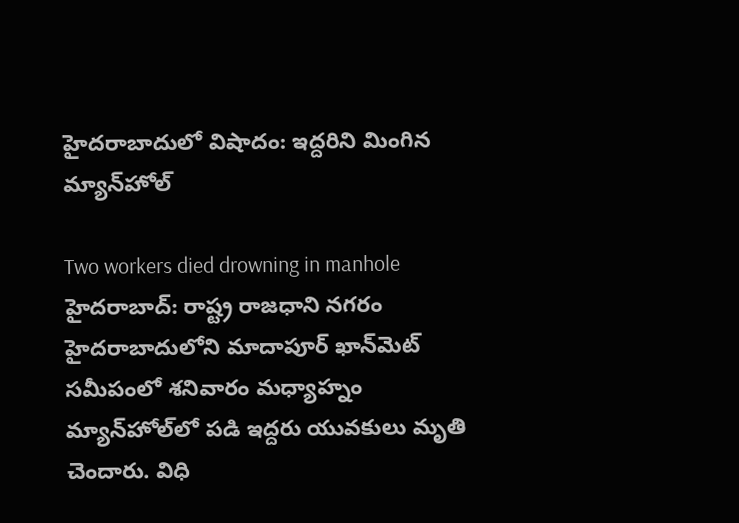హైదరాబాదులో విషాదం: ఇద్దరిని మింగిన మ్యాన్‌హోల్

Two workers died drowning in manhole
హైదరాబాద్: రాష్ట్ర రాజధాని నగరం హైదరాబాదులోని మాదాపూర్ ఖాన్‌మెట్ సమీపంలో శనివారం మధ్యాహ్నం మ్యాన్‌హోల్‌లో పడి ఇద్దరు యువకులు మృతి చెందారు. విధి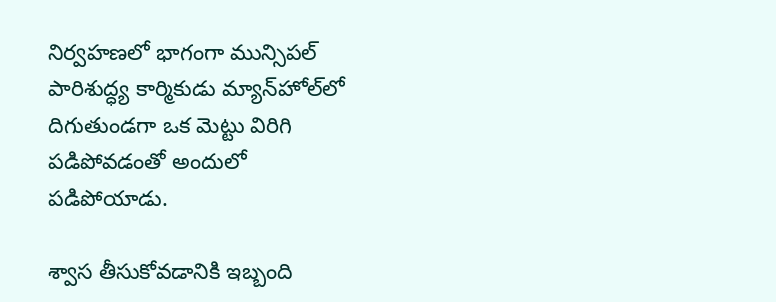నిర్వహణలో భాగంగా మున్సిపల్ పారిశుద్ధ్య కార్మికుడు మ్యాన్‌హోల్‌లో దిగుతుండగా ఒక మెట్టు విరిగి పడిపోవడంతో అందులో పడిపోయాడు.

శ్వాస తీసుకోవడానికి ఇబ్బంది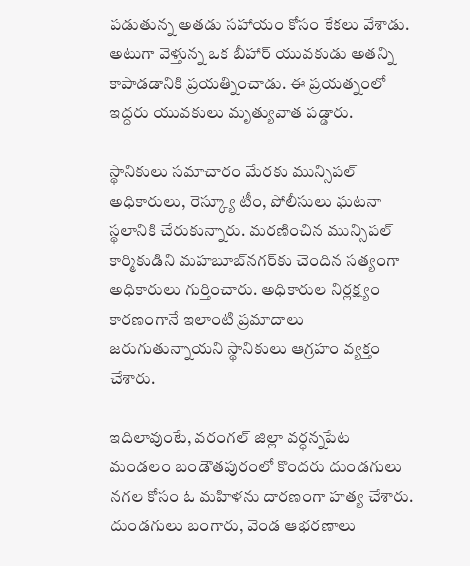పడుతున్న అతడు సహాయం కోసం కేకలు వేశాడు. అటుగా వెళ్తున్న ఒక బీహార్ యువకుడు అతన్ని కాపాడడానికి ప్రయత్నించాడు. ఈ ప్రయత్నంలో ఇద్దరు యువకులు మృత్యువాత పడ్డారు.

స్థానికులు సమాచారం మేరకు మున్సిపల్ అధికారులు, రెస్క్యూ టీం, పోలీసులు ఘటనా స్థలానికి చేరుకున్నారు. మరణించిన మున్సిపల్ కార్మికుడిని మహబూబ్‌నగర్‌కు చెందిన సత్యంగా అధికారులు గుర్తించారు. అధికారుల నిర్లక్ష్యం కారణంగానే ఇలాంటి ప్రమాదాలు జరుగుతున్నాయని స్థానికులు ఆగ్రహం వ్యక్తం చేశారు.

ఇదిలావుంటే, వరంగల్ జిల్లా వర్ధన్నపేట మండలం బండౌతపురంలో కొందరు దుండగులు నగల కోసం ఓ మహిళను దారణంగా హత్య చేశారు. దుండగులు బంగారు, వెండ ఆభరణాలు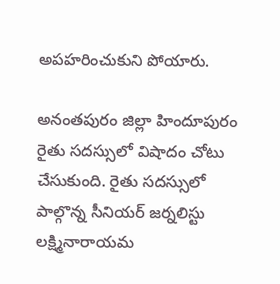అపహరించుకుని పోయారు.

అనంతపురం జిల్లా హిందూపురం రైతు సదస్సులో విషాదం చోటు చేసుకుంది. రైతు సదస్సులో పాల్గొన్న సీనియర్ జర్నలిస్టు లక్ష్మినారాయమ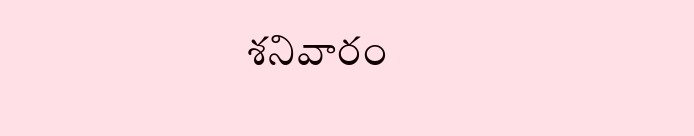శనివారం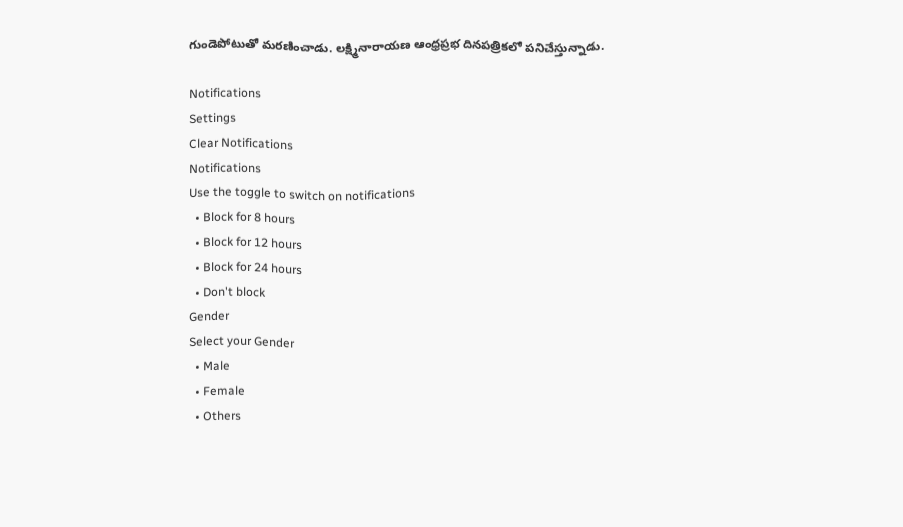గుండెపోటుతో మరణించాడు. లక్ష్మినారాయణ ఆంధ్రప్రభ దినపత్రికలో పనిచేస్తున్నాడు.

Notifications
Settings
Clear Notifications
Notifications
Use the toggle to switch on notifications
  • Block for 8 hours
  • Block for 12 hours
  • Block for 24 hours
  • Don't block
Gender
Select your Gender
  • Male
  • Female
  • Others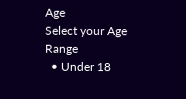Age
Select your Age Range
  • Under 18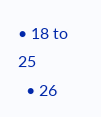• 18 to 25
  • 26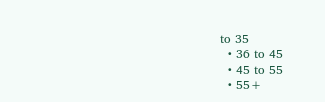to 35
  • 36 to 45
  • 45 to 55
  • 55+